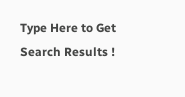Type Here to Get Search Results !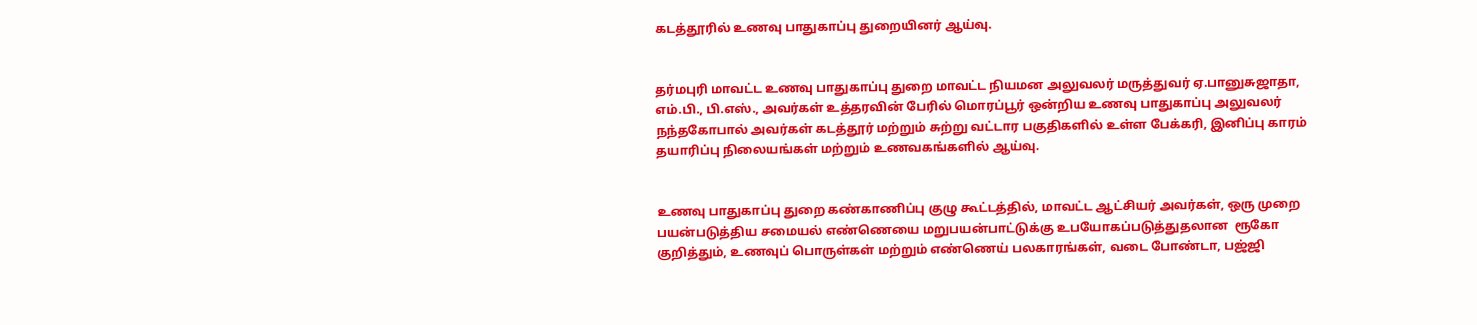கடத்தூரில் உணவு பாதுகாப்பு துறையினர் ஆய்வு.


தர்மபுரி மாவட்ட உணவு பாதுகாப்பு துறை மாவட்ட நியமன அலுவலர் மருத்துவர் ஏ.பானுசுஜாதா, எம்.பி., பி.எஸ்., அவர்கள் உத்தரவின் பேரில் மொரப்பூர் ஒன்றிய உணவு பாதுகாப்பு அலுவலர் நந்தகோபால் அவர்கள் கடத்தூர் மற்றும் சுற்று வட்டார பகுதிகளில் உள்ள பேக்கரி, இனிப்பு காரம் தயாரிப்பு நிலையங்கள் மற்றும் உணவகங்களில் ஆய்வு.


உணவு பாதுகாப்பு துறை கண்காணிப்பு குழு கூட்டத்தில், மாவட்ட ஆட்சியர் அவர்கள், ஒரு முறை பயன்படுத்திய சமையல் எண்ணெயை மறுபயன்பாட்டுக்கு உபயோகப்படுத்துதலான  ரூகோ குறித்தும், உணவுப் பொருள்கள் மற்றும் எண்ணெய் பலகாரங்கள், வடை போண்டா, பஜ்ஜி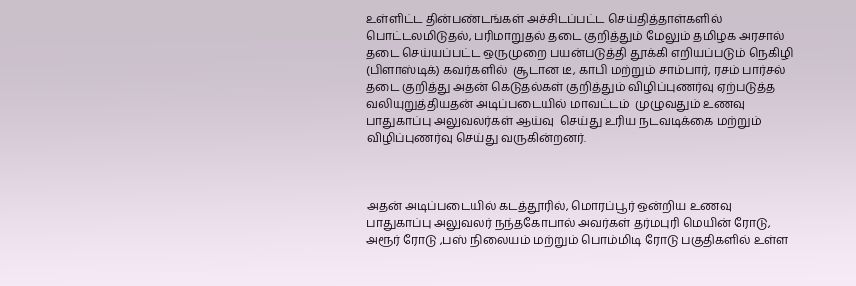உள்ளிட்ட தின்பண்டங்கள் அச்சிடப்பட்ட செய்தித்தாள்களில் பொட்டலமிடுதல், பரிமாறுதல் தடை குறித்தும் மேலும் தமிழக அரசால் தடை செய்யப்பட்ட ஒருமுறை பயன்படுத்தி தூக்கி எறியப்படும் நெகிழி (பிளாஸ்டிக்) கவர்களில்  சூடான டீ, காபி மற்றும் சாம்பார், ரசம் பார்சல்  தடை குறித்து அதன் கெடுதல்கள் குறித்தும் விழிப்புணர்வு ஏற்படுத்த வலியுறுத்தியதன் அடிப்படையில் மாவட்டம்  முழுவதும் உணவு பாதுகாப்பு அலுவலர்கள் ஆய்வு  செய்து உரிய நடவடிக்கை மற்றும் விழிப்புணர்வு செய்து வருகின்றனர்.



அதன் அடிப்படையில் கடத்தூரில், மொரப்பூர் ஒன்றிய உணவு பாதுகாப்பு அலுவலர் நந்தகோபால் அவர்கள் தர்மபுரி மெயின் ரோடு, அரூர் ரோடு ,பஸ் நிலையம் மற்றும் பொம்மிடி ரோடு பகுதிகளில் உள்ள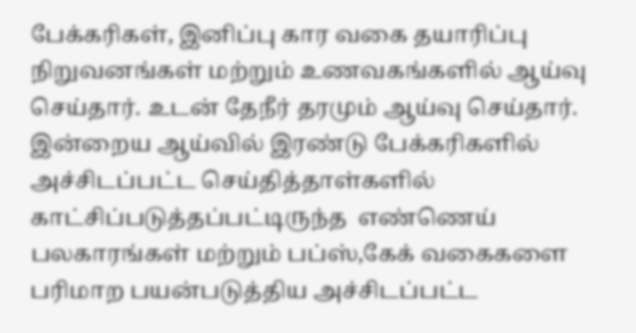பேக்கரிகள், இனிப்பு கார வகை தயாரிப்பு நிறுவனங்கள் மற்றும் உணவகங்களில் ஆய்வு செய்தார். உடன் தேநீர் தரமும் ஆய்வு செய்தார். இன்றைய ஆய்வில் இரண்டு பேக்கரிகளில் அச்சிடப்பட்ட செய்தித்தாள்களில் காட்சிப்படுத்தப்பட்டிருந்த  எண்ணெய் பலகாரங்கள் மற்றும் பப்ஸ்,கேக் வகைகளை பரிமாற பயன்படுத்திய அச்சிடப்பட்ட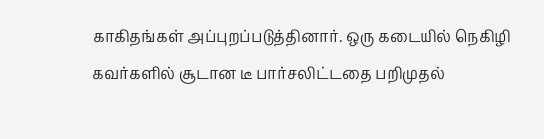காகிதங்கள் அப்புறப்படுத்தினார். ஒரு கடையில் நெகிழி கவர்களில் சூடான டீ பார்சலிட்டதை பறிமுதல்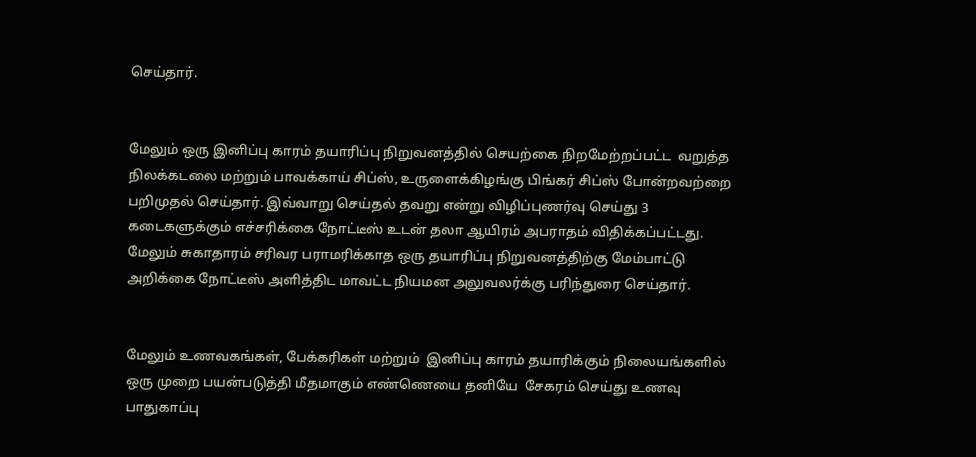செய்தார்.


மேலும் ஒரு இனிப்பு காரம் தயாரிப்பு நிறுவனத்தில் செயற்கை நிறமேற்றப்பட்ட  வறுத்த நிலக்கடலை மற்றும் பாவக்காய் சிப்ஸ், உருளைக்கிழங்கு பிங்கர் சிப்ஸ் போன்றவற்றை பறிமுதல் செய்தார். இவ்வாறு செய்தல் தவறு என்று விழிப்புணர்வு செய்து 3 கடைகளுக்கும் எச்சரிக்கை நோட்டீஸ் உடன் தலா ஆயிரம் அபராதம் விதிக்கப்பட்டது. மேலும் சுகாதாரம் சரிவர பராமரிக்காத ஒரு தயாரிப்பு நிறுவனத்திற்கு மேம்பாட்டு அறிக்கை நோட்டீஸ் அளித்திட மாவட்ட நியமன அலுவலர்க்கு பரிந்துரை செய்தார்.


மேலும் உணவகங்கள், பேக்கரிகள் மற்றும்  இனிப்பு காரம் தயாரிக்கும் நிலையங்களில்  ஒரு முறை பயன்படுத்தி மீதமாகும் எண்ணெயை தனியே  சேகரம் செய்து உணவு பாதுகாப்பு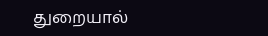துறையால்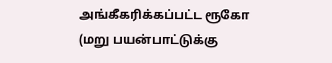அங்கீகரிக்கப்பட்ட ரூகோ (மறு பயன்பாட்டுக்கு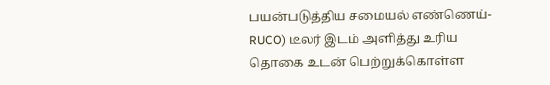பயன்படுத்திய சமையல் எண்ணெய்-RUCO) டீலர் இடம் அளித்து உரிய தொகை உடன் பெற்றுக்கொள்ள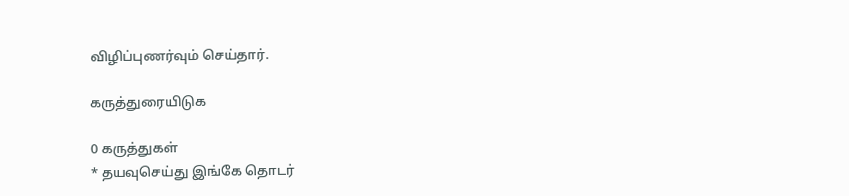விழிப்புணர்வும் செய்தார்.

கருத்துரையிடுக

0 கருத்துகள்
* தயவுசெய்து இங்கே தொடர்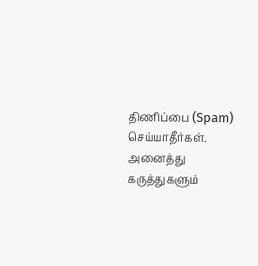திணிப்பை (Spam) செய்யாதீர்கள். அனைத்து கருத்துகளும்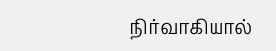நிர்வாகியால்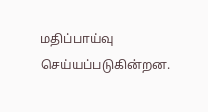மதிப்பாய்வு செய்யப்படுகின்றன.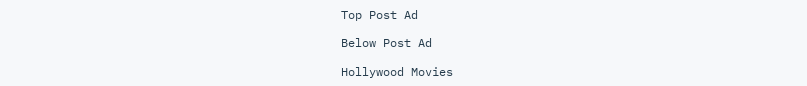Top Post Ad

Below Post Ad

Hollywood Movies